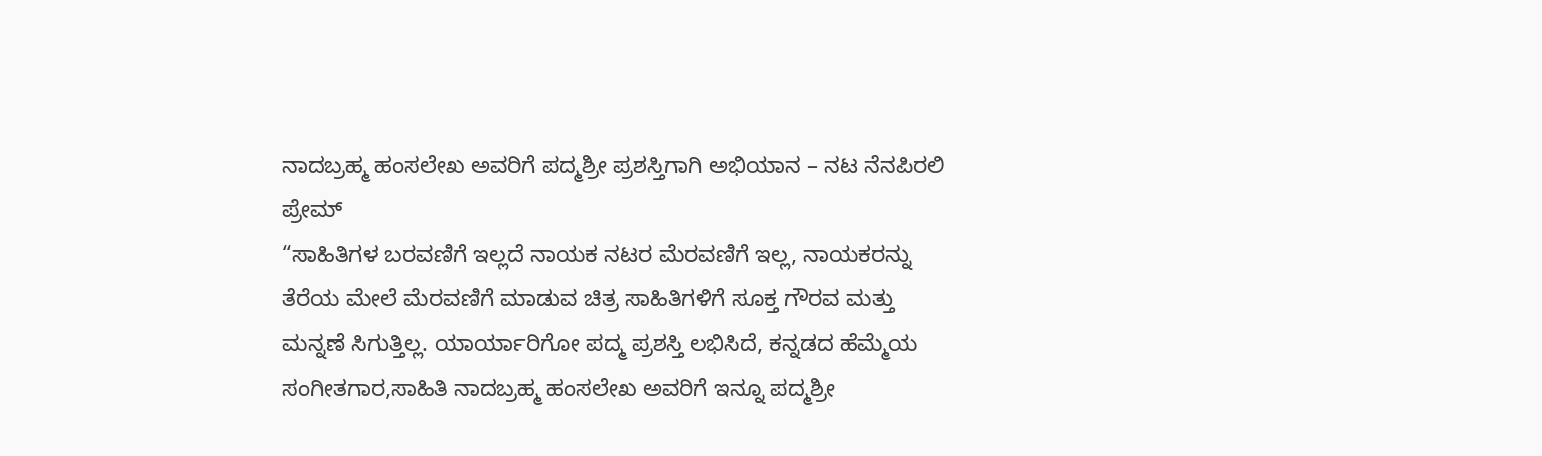ನಾದಬ್ರಹ್ಮ ಹಂಸಲೇಖ ಅವರಿಗೆ ಪದ್ಮಶ್ರೀ ಪ್ರಶಸ್ತಿಗಾಗಿ ಅಭಿಯಾನ – ನಟ ನೆನಪಿರಲಿ ಪ್ರೇಮ್
“ಸಾಹಿತಿಗಳ ಬರವಣಿಗೆ ಇಲ್ಲದೆ ನಾಯಕ ನಟರ ಮೆರವಣಿಗೆ ಇಲ್ಲ, ನಾಯಕರನ್ನು ತೆರೆಯ ಮೇಲೆ ಮೆರವಣಿಗೆ ಮಾಡುವ ಚಿತ್ರ ಸಾಹಿತಿಗಳಿಗೆ ಸೂಕ್ತ ಗೌರವ ಮತ್ತು ಮನ್ನಣೆ ಸಿಗುತ್ತಿಲ್ಲ. ಯಾರ್ಯಾರಿಗೋ ಪದ್ಮ ಪ್ರಶಸ್ತಿ ಲಭಿಸಿದೆ, ಕನ್ನಡದ ಹೆಮ್ಮೆಯ ಸಂಗೀತಗಾರ,ಸಾಹಿತಿ ನಾದಬ್ರಹ್ಮ ಹಂಸಲೇಖ ಅವರಿಗೆ ಇನ್ನೂ ಪದ್ಮಶ್ರೀ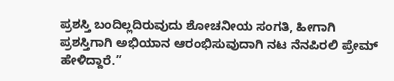ಪ್ರಶಸ್ತಿ ಬಂದಿಲ್ಲದಿರುವುದು ಶೋಚನೀಯ ಸಂಗತಿ, ಹೀಗಾಗಿ ಪ್ರಶಸ್ತಿಗಾಗಿ ಅಭಿಯಾನ ಆರಂಭಿಸುವುದಾಗಿ ನಟ ನೆನಪಿರಲಿ ಪ್ರೇಮ್ ಹೇಳಿದ್ದಾರೆ.”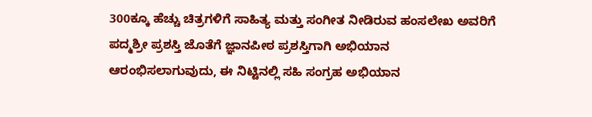300ಕ್ಕೂ ಹೆಚ್ಚು ಚಿತ್ರಗಳಿಗೆ ಸಾಹಿತ್ಯ ಮತ್ತು ಸಂಗೀತ ನೀಡಿರುವ ಹಂಸಲೇಖ ಅವರಿಗೆ ಪದ್ಮಶ್ರೀ ಪ್ರಶಸ್ತಿ ಜೊತೆಗೆ ಜ್ಞಾನಪೀಠ ಪ್ರಶಸ್ತಿಗಾಗಿ ಅಭಿಯಾನ ಆರಂಭಿಸಲಾಗುವುದು, ಈ ನಿಟ್ಟಿನಲ್ಲಿ ಸಹಿ ಸಂಗ್ರಹ ಅಭಿಯಾನ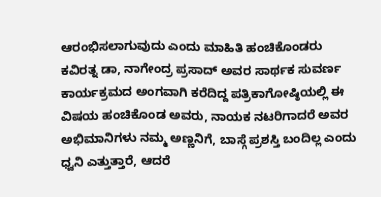ಆರಂಭಿಸಲಾಗುವುದು ಎಂದು ಮಾಹಿತಿ ಹಂಚಿಕೊಂಡರು
ಕವಿರತ್ನ ಡಾ, ನಾಗೇಂದ್ರ ಪ್ರಸಾದ್ ಅವರ ಸಾರ್ಥಕ ಸುವರ್ಣ ಕಾರ್ಯಕ್ರಮದ ಅಂಗವಾಗಿ ಕರೆದಿದ್ದ ಪತ್ರಿಕಾಗೋಷ್ಠಿಯಲ್ಲಿ ಈ ವಿಷಯ ಹಂಚಿಕೊಂಡ ಅವರು, ನಾಯಕ ನಟರಿಗಾದರೆ ಅವರ ಅಭಿಮಾನಿಗಳು ನಮ್ಮ ಅಣ್ಣನಿಗೆ, ಬಾಸ್ಗೆ ಪ್ರಶಸ್ತಿ ಬಂದಿಲ್ಲ ಎಂದು ಧ್ವನಿ ಎತ್ತುತ್ತಾರೆ, ಆದರೆ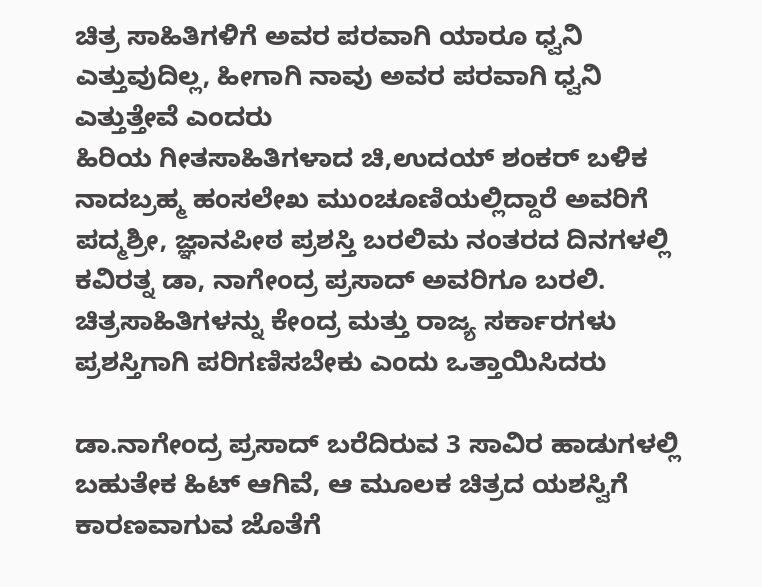ಚಿತ್ರ ಸಾಹಿತಿಗಳಿಗೆ ಅವರ ಪರವಾಗಿ ಯಾರೂ ಧ್ವನಿ ಎತ್ತುವುದಿಲ್ಲ, ಹೀಗಾಗಿ ನಾವು ಅವರ ಪರವಾಗಿ ಧ್ವನಿ ಎತ್ತುತ್ತೇವೆ ಎಂದರು
ಹಿರಿಯ ಗೀತಸಾಹಿತಿಗಳಾದ ಚಿ,ಉದಯ್ ಶಂಕರ್ ಬಳಿಕ ನಾದಬ್ರಹ್ಮ ಹಂಸಲೇಖ ಮುಂಚೂಣಿಯಲ್ಲಿದ್ದಾರೆ ಅವರಿಗೆ ಪದ್ಮಶ್ರೀ, ಜ್ಞಾನಪೀಠ ಪ್ರಶಸ್ತಿ ಬರಲಿಮ ನಂತರದ ದಿನಗಳಲ್ಲಿ ಕವಿರತ್ನ ಡಾ, ನಾಗೇಂದ್ರ ಪ್ರಸಾದ್ ಅವರಿಗೂ ಬರಲಿ. ಚಿತ್ರಸಾಹಿತಿಗಳನ್ನು ಕೇಂದ್ರ ಮತ್ತು ರಾಜ್ಯ ಸರ್ಕಾರಗಳು ಪ್ರಶಸ್ತಿಗಾಗಿ ಪರಿಗಣಿಸಬೇಕು ಎಂದು ಒತ್ತಾಯಿಸಿದರು

ಡಾ.ನಾಗೇಂದ್ರ ಪ್ರಸಾದ್ ಬರೆದಿರುವ 3 ಸಾವಿರ ಹಾಡುಗಳಲ್ಲಿ ಬಹುತೇಕ ಹಿಟ್ ಆಗಿವೆ, ಆ ಮೂಲಕ ಚಿತ್ರದ ಯಶಸ್ವಿಗೆ ಕಾರಣವಾಗುವ ಜೊತೆಗೆ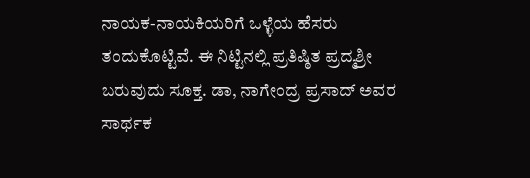ನಾಯಕ-ನಾಯಕಿಯರಿಗೆ ಒಳ್ಳೆಯ ಹೆಸರು ತಂದುಕೊಟ್ಟಿವೆ. ಈ ನಿಟ್ಟಿನಲ್ಲಿ ಪ್ರತಿಷ್ಠಿತ ಪ್ರದ್ಮಶ್ರೀ ಬರುವುದು ಸೂಕ್ತ. ಡಾ, ನಾಗೇಂದ್ರ ಪ್ರಸಾದ್ ಅವರ ಸಾರ್ಥಕ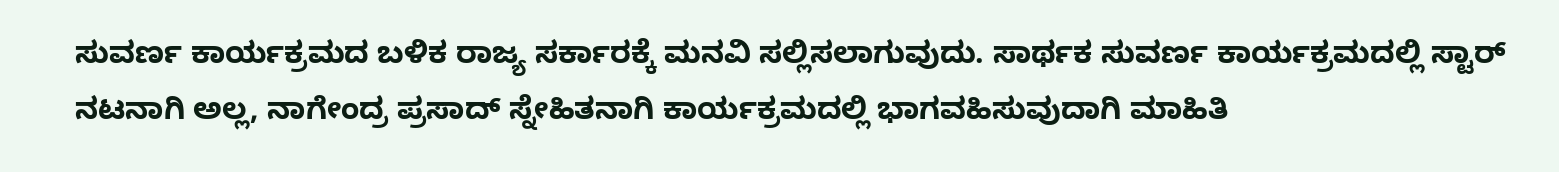ಸುವರ್ಣ ಕಾರ್ಯಕ್ರಮದ ಬಳಿಕ ರಾಜ್ಯ ಸರ್ಕಾರಕ್ಕೆ ಮನವಿ ಸಲ್ಲಿಸಲಾಗುವುದು. ಸಾರ್ಥಕ ಸುವರ್ಣ ಕಾರ್ಯಕ್ರಮದಲ್ಲಿ ಸ್ಟಾರ್ ನಟನಾಗಿ ಅಲ್ಲ, ನಾಗೇಂದ್ರ ಪ್ರಸಾದ್ ಸ್ನೇಹಿತನಾಗಿ ಕಾರ್ಯಕ್ರಮದಲ್ಲಿ ಭಾಗವಹಿಸುವುದಾಗಿ ಮಾಹಿತಿ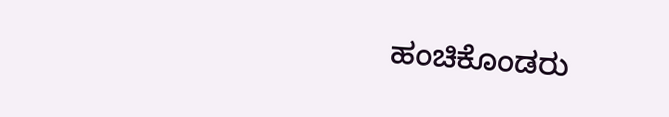ಹಂಚಿಕೊಂಡರು